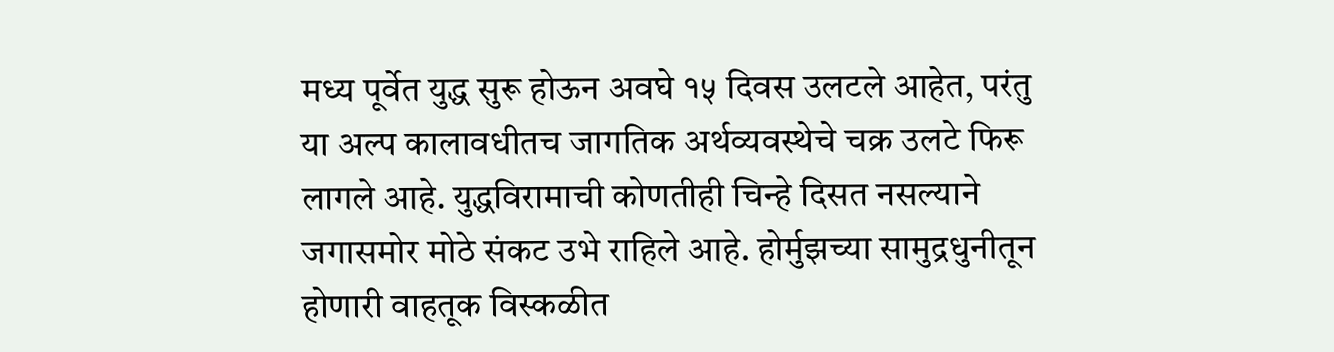मध्य पूर्वेत युद्ध सुरू होऊन अवघे १५ दिवस उलटले आहेत, परंतु या अल्प कालावधीतच जागतिक अर्थव्यवस्थेचे चक्र उलटे फिरू लागले आहे. युद्धविरामाची कोणतीही चिन्हे दिसत नसल्याने जगासमोर मोठे संकट उभे राहिले आहे. होर्मुझच्या सामुद्रधुनीतून होणारी वाहतूक विस्कळीत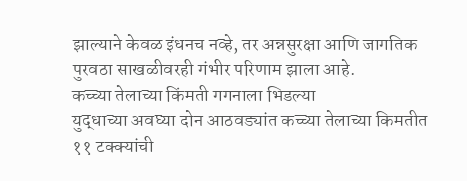झाल्याने केवळ इंधनच नव्हे, तर अन्नसुरक्षा आणि जागतिक पुरवठा साखळीवरही गंभीर परिणाम झाला आहे.
कच्च्या तेलाच्या किंमती गगनाला भिडल्या
युद्धाच्या अवघ्या दोन आठवड्यांत कच्च्या तेलाच्या किमतीत ११ टक्क्यांची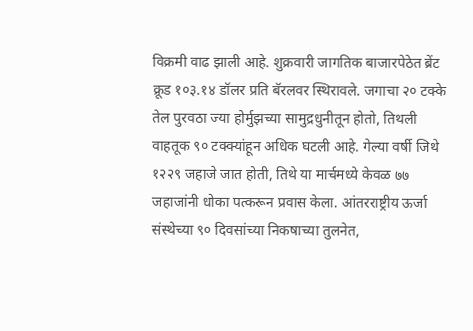विक्रमी वाढ झाली आहे. शुक्रवारी जागतिक बाजारपेठेत ब्रेंट क्रूड १०३.१४ डॉलर प्रति बॅरलवर स्थिरावले. जगाचा २० टक्के तेल पुरवठा ज्या होर्मुझच्या सामुद्रधुनीतून होतो, तिथली वाहतूक ९० टक्क्यांहून अधिक घटली आहे. गेल्या वर्षी जिथे १२२९ जहाजे जात होती, तिथे या मार्चमध्ये केवळ ७७ जहाजांनी धोका पत्करून प्रवास केला. आंतरराष्ट्रीय ऊर्जा संस्थेच्या ९० दिवसांच्या निकषाच्या तुलनेत,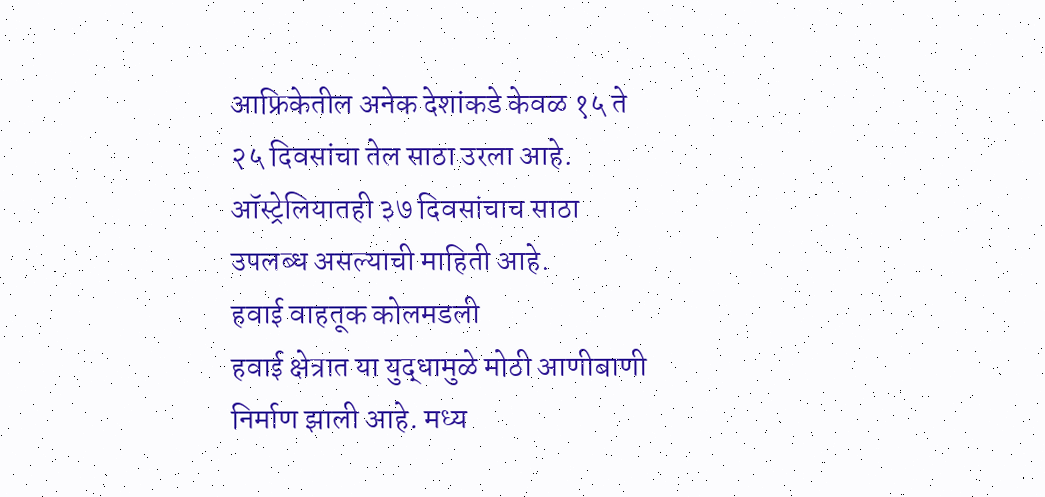आफ्रिकेतील अनेक देशांकडे केवळ १५ ते २५ दिवसांचा तेल साठा उरला आहे. ऑस्ट्रेलियातही ३७ दिवसांचाच साठा उपलब्ध असल्याची माहिती आहे.
हवाई वाहतूक कोलमडली
हवाई क्षेत्रात या युद्धामुळे मोठी आणीबाणी निर्माण झाली आहे. मध्य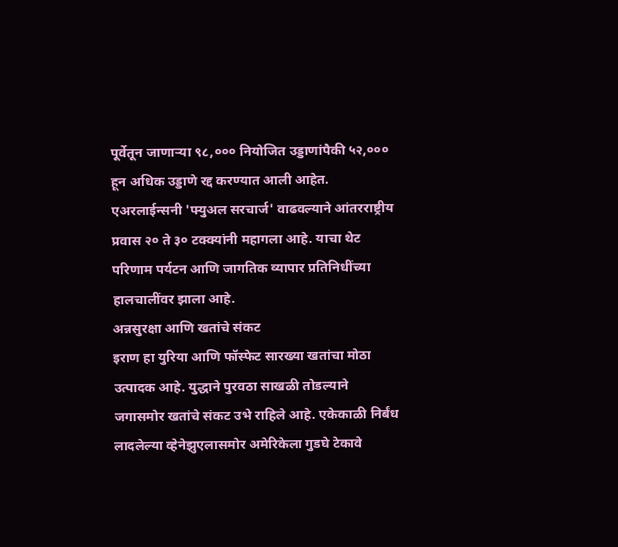पूर्वेतून जाणाऱ्या ९८,००० नियोजित उड्डाणांपैकी ५२,००० हून अधिक उड्डाणे रद्द करण्यात आली आहेत. एअरलाईन्सनी 'फ्युअल सरचार्ज' वाढवल्याने आंतरराष्ट्रीय प्रवास २० ते ३० टक्क्यांनी महागला आहे. याचा थेट परिणाम पर्यटन आणि जागतिक व्यापार प्रतिनिधींच्या हालचालींवर झाला आहे.
अन्नसुरक्षा आणि खतांचे संकट
इराण हा युरिया आणि फॉस्फेट सारख्या खतांचा मोठा उत्पादक आहे. युद्धाने पुरवठा साखळी तोडल्याने जगासमोर खतांचे संकट उभे राहिले आहे. एकेकाळी निर्बंध लादलेल्या व्हेनेझुएलासमोर अमेरिकेला गुडघे टेकावे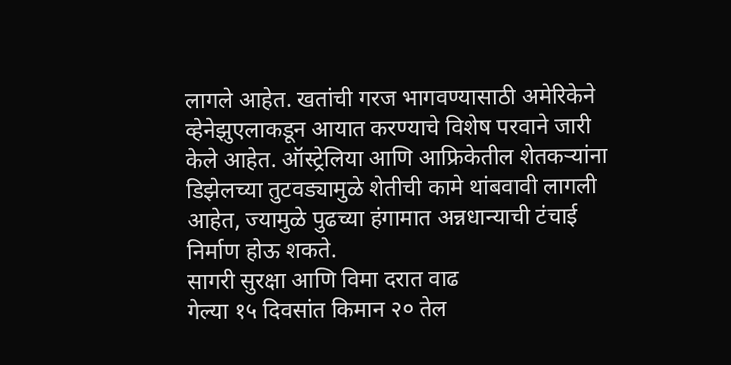लागले आहेत. खतांची गरज भागवण्यासाठी अमेरिकेने व्हेनेझुएलाकडून आयात करण्याचे विशेष परवाने जारी केले आहेत. ऑस्ट्रेलिया आणि आफ्रिकेतील शेतकऱ्यांना डिझेलच्या तुटवड्यामुळे शेतीची कामे थांबवावी लागली आहेत, ज्यामुळे पुढच्या हंगामात अन्नधान्याची टंचाई निर्माण होऊ शकते.
सागरी सुरक्षा आणि विमा दरात वाढ
गेल्या १५ दिवसांत किमान २० तेल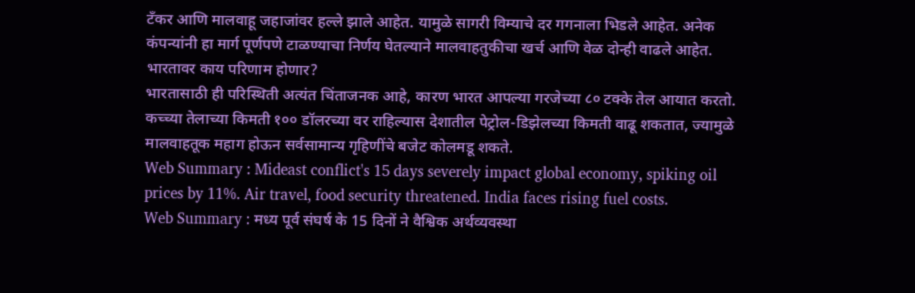टँकर आणि मालवाहू जहाजांवर हल्ले झाले आहेत. यामुळे सागरी विम्याचे दर गगनाला भिडले आहेत. अनेक कंपन्यांनी हा मार्ग पूर्णपणे टाळण्याचा निर्णय घेतल्याने मालवाहतुकीचा खर्च आणि वेळ दोन्ही वाढले आहेत.
भारतावर काय परिणाम होणार?
भारतासाठी ही परिस्थिती अत्यंत चिंताजनक आहे, कारण भारत आपल्या गरजेच्या ८० टक्के तेल आयात करतो. कच्च्या तेलाच्या किमती १०० डॉलरच्या वर राहिल्यास देशातील पेट्रोल-डिझेलच्या किमती वाढू शकतात, ज्यामुळे मालवाहतूक महाग होऊन सर्वसामान्य गृहिणींचे बजेट कोलमडू शकते.
Web Summary : Mideast conflict's 15 days severely impact global economy, spiking oil prices by 11%. Air travel, food security threatened. India faces rising fuel costs.
Web Summary : मध्य पूर्व संघर्ष के 15 दिनों ने वैश्विक अर्थव्यवस्था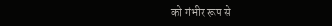को गंभीर रूप से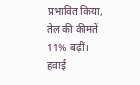प्रभावित किया, तेल की कीमतें 11% बढ़ीं। हवाई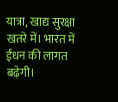यात्रा, खाद्य सुरक्षा खतरे में। भारत में ईंधन की लागत बढ़ेगी।